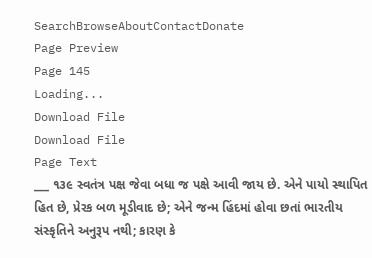SearchBrowseAboutContactDonate
Page Preview
Page 145
Loading...
Download File
Download File
Page Text
___ ૧૩૯ સ્વતંત્ર પક્ષ જેવા બધા જ પક્ષે આવી જાય છે. એને પાયો સ્થાપિત હિત છે, પ્રેરક બળ મૂડીવાદ છે; એને જન્મ હિંદમાં હોવા છતાં ભારતીય સંસ્કૃતિને અનુરૂપ નથી; કારણ કે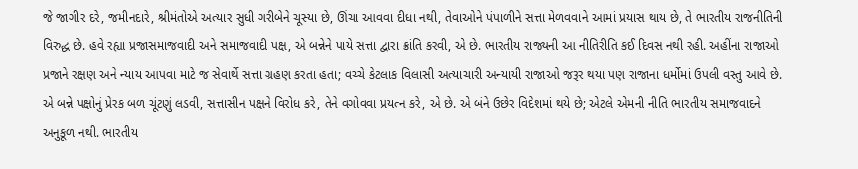જે જાગીર દરે, જમીનદારે, શ્રીમંતોએ અત્યાર સુધી ગરીબેને ચૂસ્યા છે, ઊંચા આવવા દીધા નથી, તેવાઓને પંપાળીને સત્તા મેળવવાને આમાં પ્રયાસ થાય છે, તે ભારતીય રાજનીતિની વિરુદ્ધ છે. હવે રહ્યા પ્રજાસમાજવાદી અને સમાજવાદી પક્ષ, એ બન્નેને પાયે સત્તા દ્વારા ક્રાંતિ કરવી, એ છે. ભારતીય રાજ્યની આ નીતિરીતિ કઈ દિવસ નથી રહી. અહીંના રાજાઓ પ્રજાને રક્ષણ અને ન્યાય આપવા માટે જ સેવાર્થે સત્તા ગ્રહણ કરતા હતા; વચ્ચે કેટલાક વિલાસી અત્યાચારી અન્યાયી રાજાઓ જરૂર થયા પણ રાજાના ધર્મોમાં ઉપલી વસ્તુ આવે છે. એ બન્ને પક્ષોનું પ્રેરક બળ ચૂંટણું લડવી, સત્તાસીન પક્ષને વિરોધ કરે, તેને વગોવવા પ્રયત્ન કરે, એ છે. એ બંને ઉછેર વિદેશમાં થયે છે; એટલે એમની નીતિ ભારતીય સમાજવાદને અનુકૂળ નથી. ભારતીય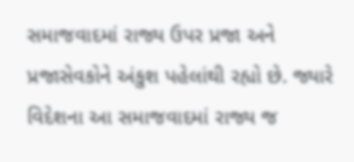સમાજવાદમાં રાજ્ય ઉપર પ્રજા અને પ્રજાસેવકોને અંકુશ પહેલાંથી રહ્યો છે. જ્યારે વિદેશના આ સમાજવાદમાં રાજ્ય જ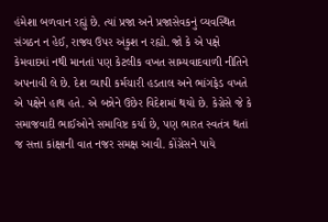હંમેશા બળવાન રહ્યું છે. ત્યાં પ્રજા અને પ્રજાસેવકનું વ્યવસ્થિત સંગઠન ન હેઈ, રાજ્ય ઉપર અંકુશ ન રહ્યો. જો કે એ પક્ષે કેમવાદમાં નથી માનતાં પણ કેટલીક વખત સામ્યવાદવાળી નીતિને અપનાવી લે છે. દેશ વ્યાપી કર્મચારી હડતાલ અને ભાંગફેડ વખતે એ પક્ષેને હાથ હતે. એ બન્નેને ઉછેર વિદેશમાં થયો છે. કેગ્રેસે જે કે સમાજવાદી ભાઈઓને સમાવિષ્ટ કર્યા છે, પણ ભારત સ્વતંત્ર થતાં જ સત્તા કાંક્ષાની વાત નજર સમક્ષ આવી. કોંગ્રેસને પાયે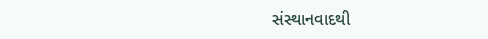સંસ્થાનવાદથી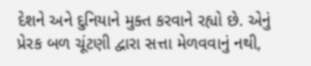દેશને અને દુનિયાને મુક્ત કરવાને રહ્યો છે. એનું પ્રેરક બળ ચૂંટણી દ્વારા સત્તા મેળવવાનું નથી,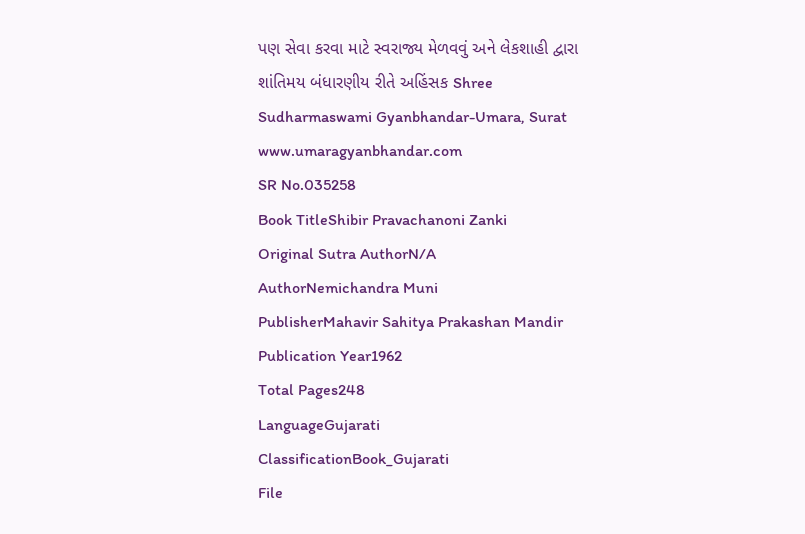પણ સેવા કરવા માટે સ્વરાજ્ય મેળવવું અને લેકશાહી દ્વારા શાંતિમય બંધારણીય રીતે અહિંસક Shree Sudharmaswami Gyanbhandar-Umara, Surat www.umaragyanbhandar.com
SR No.035258
Book TitleShibir Pravachanoni Zanki
Original Sutra AuthorN/A
AuthorNemichandra Muni
PublisherMahavir Sahitya Prakashan Mandir
Publication Year1962
Total Pages248
LanguageGujarati
ClassificationBook_Gujarati
File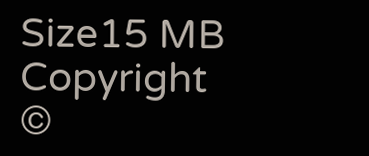Size15 MB
Copyright ©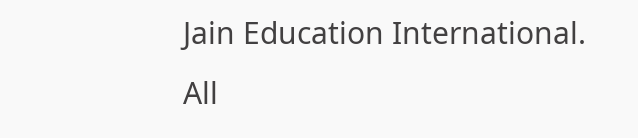Jain Education International. All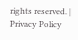rights reserved. | Privacy Policy